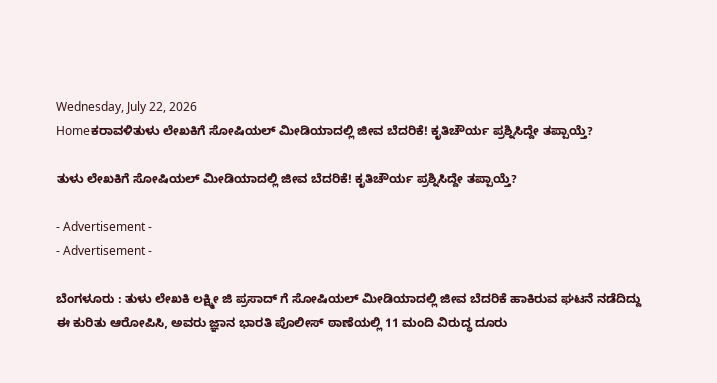Wednesday, July 22, 2026
Homeಕರಾವಳಿತುಳು ಲೇಖಕಿಗೆ ಸೋಷಿಯಲ್ ಮೀಡಿಯಾದಲ್ಲಿ ಜೀವ ಬೆದರಿಕೆ! ಕೃತಿಚೌರ್ಯ ಪ್ರಶ್ನಿಸಿದ್ದೇ ತಪ್ಪಾಯ್ತೆ?

ತುಳು ಲೇಖಕಿಗೆ ಸೋಷಿಯಲ್ ಮೀಡಿಯಾದಲ್ಲಿ ಜೀವ ಬೆದರಿಕೆ! ಕೃತಿಚೌರ್ಯ ಪ್ರಶ್ನಿಸಿದ್ದೇ ತಪ್ಪಾಯ್ತೆ?

- Advertisement -
- Advertisement -

ಬೆಂಗಳೂರು : ತುಳು ಲೇಖಕಿ ಲಕ್ಷ್ಮೀ ಜಿ ಪ್ರಸಾದ್ ಗೆ ಸೋಷಿಯಲ್ ಮೀಡಿಯಾದಲ್ಲಿ ಜೀವ ಬೆದರಿಕೆ ಹಾಕಿರುವ ಘಟನೆ ನಡೆದಿದ್ದು ಈ ಕುರಿತು ಆರೋಪಿಸಿ, ಅವರು ಜ್ಞಾನ ಭಾರತಿ ಪೊಲೀಸ್ ಠಾಣೆಯಲ್ಲಿ 11 ಮಂದಿ ವಿರುದ್ಧ ದೂರು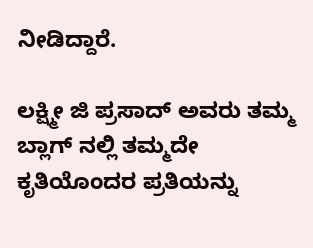ನೀಡಿದ್ದಾರೆ.

ಲಕ್ಷ್ಮೀ ಜಿ ಪ್ರಸಾದ್ ಅವರು ತಮ್ಮ ಬ್ಲಾಗ್ ನಲ್ಲಿ ತಮ್ಮದೇ ಕೃತಿಯೊಂದರ ಪ್ರತಿಯನ್ನು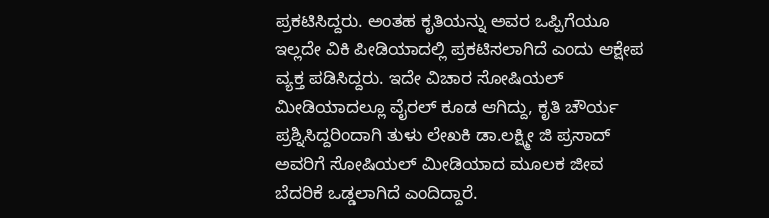ಪ್ರಕಟಿಸಿದ್ದರು. ಅಂತಹ ಕೃತಿಯನ್ನು ಅವರ ಒಪ್ಪಿಗೆಯೂ ಇಲ್ಲದೇ ವಿಕಿ ಪೀಡಿಯಾದಲ್ಲಿ ಪ್ರಕಟಿಸಲಾಗಿದೆ ಎಂದು ಆಕ್ಷೇಪ ವ್ಯಕ್ತ ಪಡಿಸಿದ್ದರು. ಇದೇ ವಿಚಾರ ಸೋಷಿಯಲ್ ಮೀಡಿಯಾದಲ್ಲೂ ವೈರಲ್ ಕೂಡ ಆಗಿದ್ದು, ಕೃತಿ ಚೌರ್ಯ ಪ್ರಶ್ನಿಸಿದ್ದರಿಂದಾಗಿ ತುಳು ಲೇಖಕಿ ಡಾ.ಲಕ್ಷ್ಮೀ ಜಿ ಪ್ರಸಾದ್ ಅವರಿಗೆ ಸೋಷಿಯಲ್ ಮೀಡಿಯಾದ ಮೂಲಕ ಜೀವ ಬೆದರಿಕೆ ಒಡ್ಡಲಾಗಿದೆ ಎಂದಿದ್ದಾರೆ.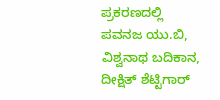ಪ್ರಕರಣದಲ್ಲಿ ಪವನಜ ಯು.ಬಿ, ವಿಶ್ವನಾಥ ಬದಿಕಾನ, ದೀಕ್ಷಿತ್ ಶೆಟ್ಟಿಗಾರ್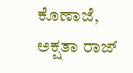ಕೊಣಾಜೆ, ಅಕ್ಷತಾ ರಾಜ್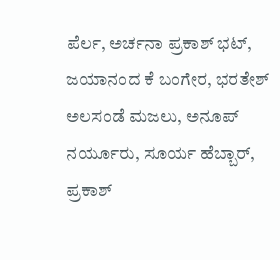ಪೆರ್ಲ, ಅರ್ಚನಾ ಪ್ರಕಾಶ್ ಭಟ್, ಜಯಾನಂದ ಕೆ ಬಂಗೇರ, ಭರತೇಶ್ ಅಲಸಂಡೆ ಮಜಲು, ಅನೂಪ್ ನರ್ಯೂರು, ಸೂರ್ಯ ಹೆಬ್ಬಾರ್, ಪ್ರಕಾಶ್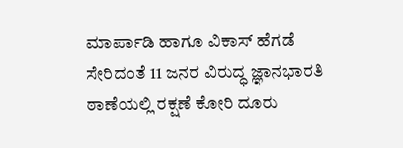ಮಾರ್ಪಾಡಿ ಹಾಗೂ ವಿಕಾಸ್ ಹೆಗಡೆ ಸೇರಿದಂತೆ 11 ಜನರ ವಿರುದ್ಧ ಜ್ಞಾನಭಾರತಿ ಠಾಣೆಯಲ್ಲಿ ರಕ್ಷಣೆ ಕೋರಿ ದೂರು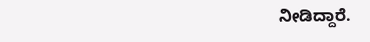ನೀಡಿದ್ದಾರೆ.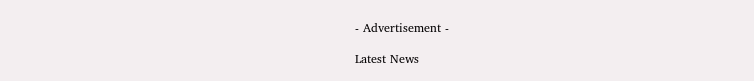- Advertisement -

Latest News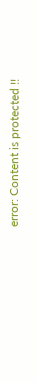error: Content is protected !!